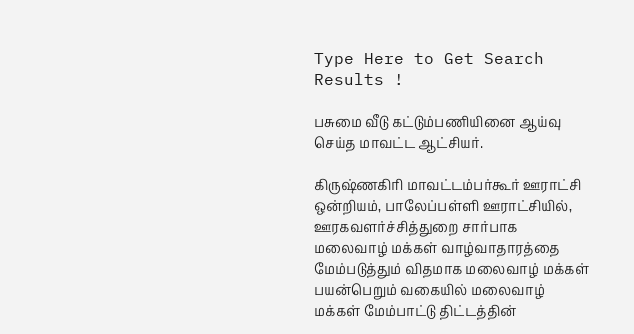Type Here to Get Search Results !

பசுமை வீடு கட்டும்பணியினை ஆய்வு செய்த மாவட்ட ஆட்சியர்.

கிருஷ்ணகிரி மாவட்டம்பர்கூர் ஊராட்சி ஒன்றியம், பாலேப்பள்ளி ஊராட்சியில், ஊரகவளர்ச்சித்துறை சார்பாக மலைவாழ் மக்கள் வாழ்வாதாரத்தை மேம்படுத்தும் விதமாக மலைவாழ் மக்கள் பயன்பெறும் வகையில் மலைவாழ் மக்கள் மேம்பாட்டு திட்டத்தின்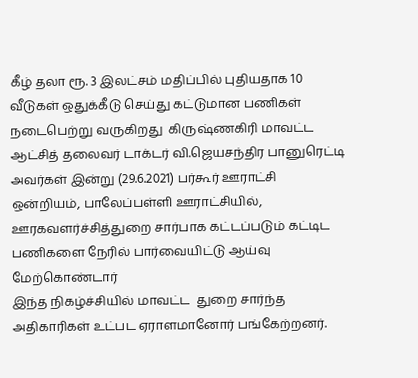கீழ் தலா ரூ. 3 இலட்சம் மதிப்பில் புதியதாக 10 வீடுகள் ஒதுக்கீடு செய்து கட்டுமான பணிகள் நடைபெற்று வருகிறது  கிருஷ்ணகிரி மாவட்ட ஆட்சித் தலைவர் டாக்டர் வி.ஜெயசந்திர பானுரெட்டி  அவர்கள் இன்று (29.6.2021) பர்கூர் ஊராட்சி ஒன்றியம், பாலேப்பள்ளி ஊராட்சியில், ஊரகவளர்ச்சித்துறை சார்பாக கட்டப்படும் கட்டிட பணிகளை நேரில் பார்வையிட்டு ஆய்வு மேற்கொண்டார்
இந்த நிகழ்ச்சியில் மாவட்ட  துறை சார்ந்த அதிகாரிகள் உட்பட ஏராளமானோர் பங்கேற்றனர்.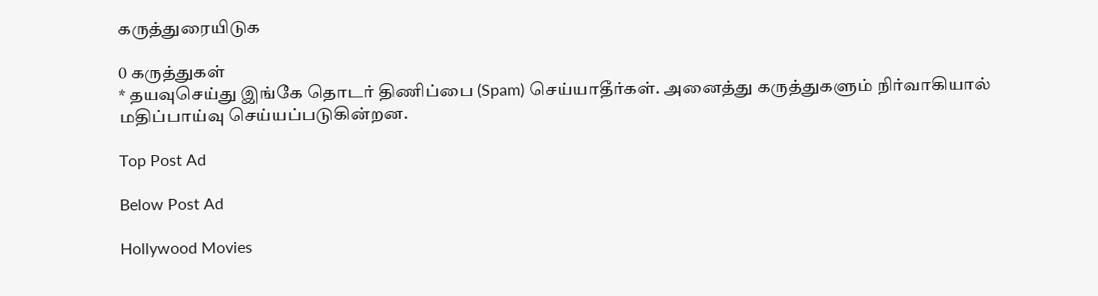கருத்துரையிடுக

0 கருத்துகள்
* தயவுசெய்து இங்கே தொடர் திணிப்பை (Spam) செய்யாதீர்கள். அனைத்து கருத்துகளும் நிர்வாகியால் மதிப்பாய்வு செய்யப்படுகின்றன.

Top Post Ad

Below Post Ad

Hollywood Movies